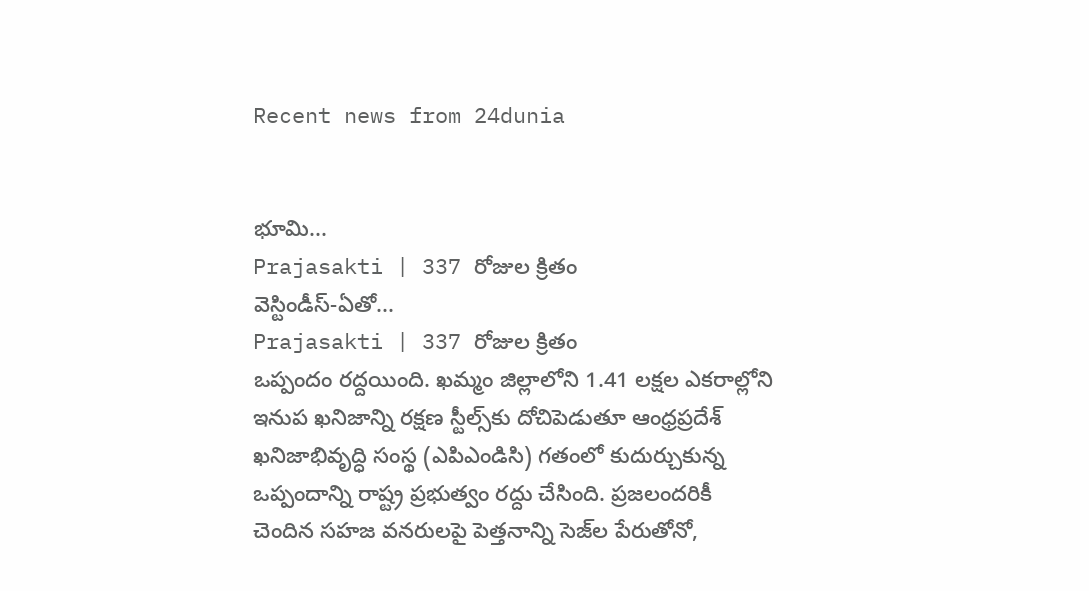Recent news from 24dunia


భూమి...
Prajasakti | 337 రోజుల క్రితం
వెస్టిండీస్‌-ఏతో...
Prajasakti | 337 రోజుల క్రితం
ఒప్పందం రద్దయింది. ఖమ్మం జిల్లాలోని 1.41 లక్షల ఎకరాల్లోని ఇనుప ఖనిజాన్ని రక్షణ స్టీల్స్‌కు దోచిపెడుతూ ఆంధ్రప్రదేశ్‌ ఖనిజాభివృద్ధి సంస్థ (ఎపిఎండిసి) గతంలో కుదుర్చుకున్న ఒప్పందాన్ని రాష్ట్ర ప్రభుత్వం రద్దు చేసింది. ప్రజలందరికీ చెందిన సహజ వనరులపై పెత్తనాన్ని సెజ్‌ల పేరుతోనో,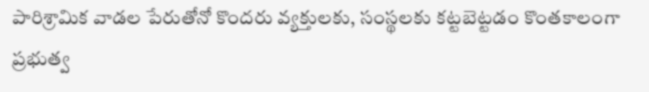పారిశ్రామిక వాడల పేరుతోనో కొందరు వ్యక్తులకు, సంస్థలకు కట్టబెట్టడం కొంతకాలంగా ప్రభుత్వ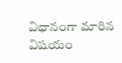విధానంగా మారిన విషయం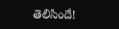తెలిసిందే!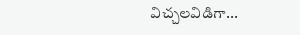విచ్చలవిడిగా...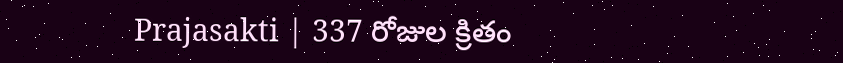Prajasakti | 337 రోజుల క్రితం